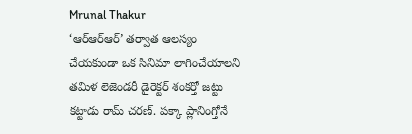Mrunal Thakur
‘ఆర్ఆర్ఆర్’ తర్వాత ఆలస్యం చేయకుండా ఒక సినిమా లాగించేయాలని తమిళ లెజెండరీ డైరెక్టర్ శంకర్తో జట్టు కట్టాడు రామ్ చరణ్. పక్కా ప్లానింగ్తోనే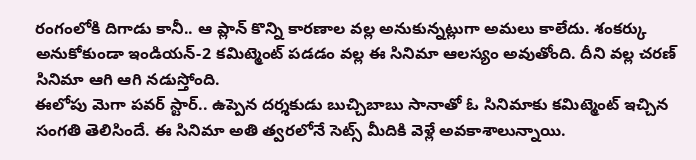రంగంలోకి దిగాడు కానీ.. ఆ ప్లాన్ కొన్ని కారణాల వల్ల అనుకున్నట్లుగా అమలు కాలేదు. శంకర్కు అనుకోకుండా ఇండియన్-2 కమిట్మెంట్ పడడం వల్ల ఈ సినిమా ఆలస్యం అవుతోంది. దీని వల్ల చరణ్ సినిమా ఆగి ఆగి నడుస్తోంది.
ఈలోపు మెగా పవర్ స్టార్.. ఉప్పెన దర్శకుడు బుచ్చిబాబు సానాతో ఓ సినిమాకు కమిట్మెంట్ ఇచ్చిన సంగతి తెలిసిందే. ఈ సినిమా అతి త్వరలోనే సెట్స్ మీదికి వెళ్లే అవకాశాలున్నాయి.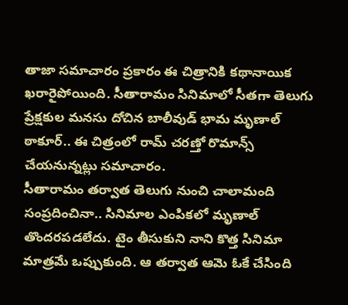తాజా సమాచారం ప్రకారం ఈ చిత్రానికి కథానాయిక ఖరారైపోయింది. సీతారామం సినిమాలో సీతగా తెలుగు ప్రేక్షకుల మనసు దోచిన బాలీవుడ్ భామ మృణాల్ ఠాకూర్.. ఈ చిత్రంలో రామ్ చరణ్తో రొమాన్స్ చేయనున్నట్లు సమాచారం.
సీతారామం తర్వాత తెలుగు నుంచి చాలామంది సంప్రదించినా.. సినిమాల ఎంపికలో మృణాల్ తొందరపడలేదు. టైం తీసుకుని నాని కొత్త సినిమా మాత్రమే ఒప్పుకుంది. ఆ తర్వాత ఆమె ఓకే చేసింది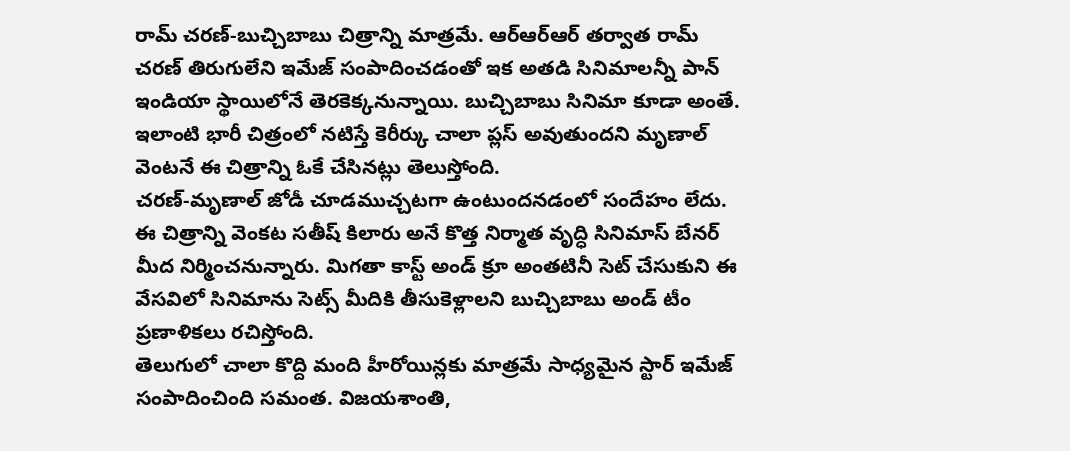రామ్ చరణ్-బుచ్చిబాబు చిత్రాన్ని మాత్రమే. ఆర్ఆర్ఆర్ తర్వాత రామ్ చరణ్ తిరుగులేని ఇమేజ్ సంపాదించడంతో ఇక అతడి సినిమాలన్నీ పాన్ ఇండియా స్థాయిలోనే తెరకెక్కనున్నాయి. బుచ్చిబాబు సినిమా కూడా అంతే. ఇలాంటి భారీ చిత్రంలో నటిస్తే కెరీర్కు చాలా ప్లస్ అవుతుందని మృణాల్ వెంటనే ఈ చిత్రాన్ని ఓకే చేసినట్లు తెలుస్తోంది.
చరణ్-మృణాల్ జోడీ చూడముచ్చటగా ఉంటుందనడంలో సందేహం లేదు. ఈ చిత్రాన్ని వెంకట సతీష్ కిలారు అనే కొత్త నిర్మాత వృద్ధి సినిమాస్ బేనర్ మీద నిర్మించనున్నారు. మిగతా కాస్ట్ అండ్ క్రూ అంతటినీ సెట్ చేసుకుని ఈ వేసవిలో సినిమాను సెట్స్ మీదికి తీసుకెళ్లాలని బుచ్చిబాబు అండ్ టీం ప్రణాళికలు రచిస్తోంది.
తెలుగులో చాలా కొద్ది మంది హీరోయిన్లకు మాత్రమే సాధ్యమైన స్టార్ ఇమేజ్ సంపాదించింది సమంత. విజయశాంతి,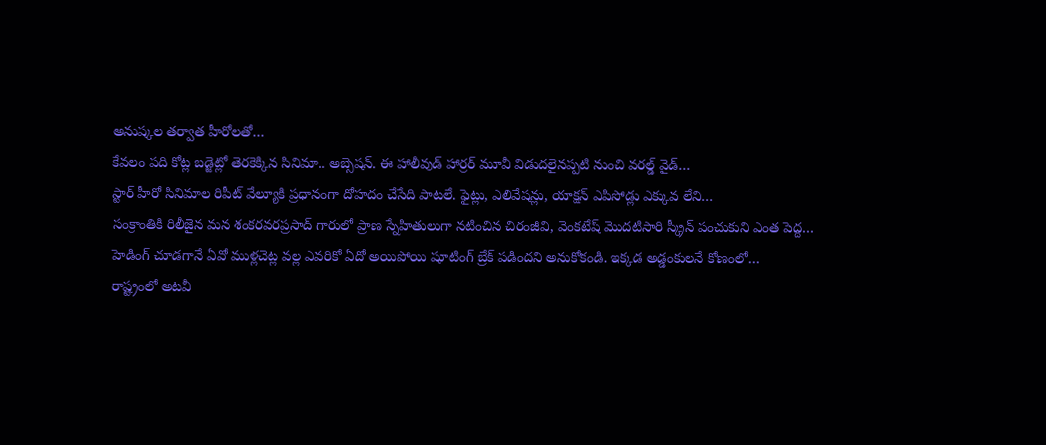అనుష్కల తర్వాత హీరోలతో…
కేవలం పది కోట్ల బడ్జెట్లో తెరకెక్కిన సినిమా.. అబ్సెషన్. ఈ హాలీవుడ్ హార్రర్ మూవీ విడుదలైనప్పటి నుంచి వరల్డ్ వైడ్…
స్టార్ హీరో సినిమాల రిపీట్ వేల్యూకి ప్రధానంగా దోహదం చేసేది పాటలే. ఫైట్లు, ఎలివేషన్లు, యాక్షన్ ఎపిసోడ్లు ఎక్కువ లేని…
సంక్రాంతికి రిలీజైన మన శంకరవరప్రసాద్ గారులో ప్రాణ స్నేహితులుగా నటించిన చిరంజీవి, వెంకటేష్ మొదటిసారి స్క్రీన్ పంచుకుని ఎంత పెద్ద…
హెడింగ్ చూడగానే ఏవో ముళ్లచెట్ల వల్ల ఎవరికో ఏదో అయిపోయి షూటింగ్ బ్రేక్ పడిందని అనుకోకండి. ఇక్కడ అడ్డంకులనే కోణంలో…
రాష్ట్రంలో అటవీ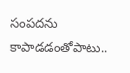సంపదను కాపాడడంతోపాటు..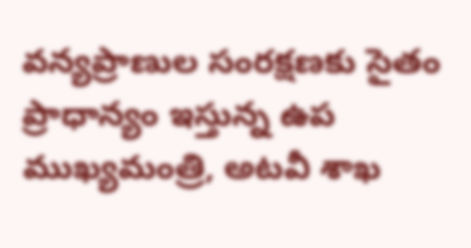వన్యప్రాణుల సంరక్షణకు సైతం ప్రాధాన్యం ఇస్తున్న ఉప ముఖ్యమంత్రి, అటవీ శాఖ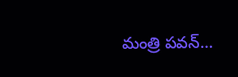మంత్రి పవన్…